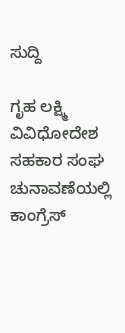ಸುದ್ದಿ

ಗೃಹ ಲಕ್ಷ್ಮಿ ವಿವಿಧೋದೇಶ ಸಹಕಾರ ಸಂಘ ಚುನಾವಣೆಯಲ್ಲಿ ಕಾಂಗ್ರೆಸ್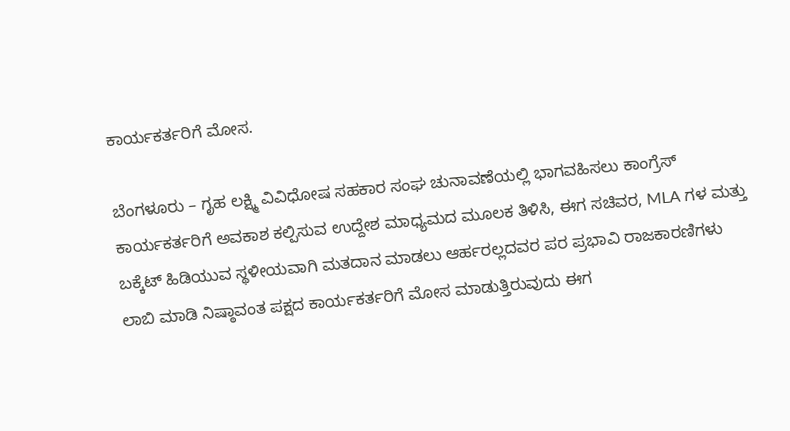ಕಾರ್ಯಕರ್ತರಿಗೆ ಮೋಸ.

ಬೆಂಗಳೂರು – ಗೃಹ ಲಕ್ಷ್ಮಿ ವಿವಿಧೋಷ ಸಹಕಾರ ಸಂಘ ಚುನಾವಣೆಯಲ್ಲಿ ಭಾಗವಹಿಸಲು ಕಾಂಗ್ರೆಸ್ ಕಾರ್ಯಕರ್ತರಿಗೆ ಅವಕಾಶ ಕಲ್ಪಿಸುವ ಉದ್ದೇಶ ಮಾಧ್ಯಮದ ಮೂಲಕ ತಿಳಿಸಿ, ಈಗ ಸಚಿವರ, MLA ಗಳ ಮತ್ತು ಬಕ್ಕೆಟ್ ಹಿಡಿಯುವ ಸ್ಥಳೀಯವಾಗಿ ಮತದಾನ ಮಾಡಲು ಆರ್ಹರಲ್ಲದವರ ಪರ ಪ್ರಭಾವಿ ರಾಜಕಾರಣಿಗಳು ಲಾಬಿ ಮಾಡಿ ನಿಷ್ಠಾವಂತ ಪಕ್ಷದ ಕಾರ್ಯಕರ್ತರಿಗೆ ಮೋಸ ಮಾಡುತ್ತಿರುವುದು ಈಗ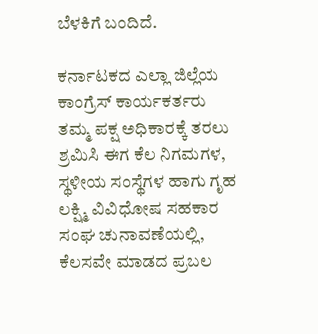ಬೆಳಕಿಗೆ ಬಂದಿದೆ.

ಕರ್ನಾಟಕದ ಎಲ್ಲಾ ಜಿಲ್ಲೆಯ ಕಾಂಗ್ರೆಸ್ ಕಾರ್ಯಕರ್ತರು ತಮ್ಮ ಪಕ್ಷ ಅಧಿಕಾರಕ್ಕೆ ತರಲು ಶ್ರಮಿಸಿ ಈಗ ಕೆಲ ನಿಗಮಗಳ, ಸ್ಥಳೀಯ ಸಂಸ್ಥೆಗಳ ಹಾಗು ಗೃಹ ಲಕ್ಷ್ಮಿ ವಿವಿಧೋಷ ಸಹಕಾರ ಸಂಘ ಚುನಾವಣೆಯಲ್ಲಿ, ಕೆಲಸವೇ ಮಾಡದ ಪ್ರಬಲ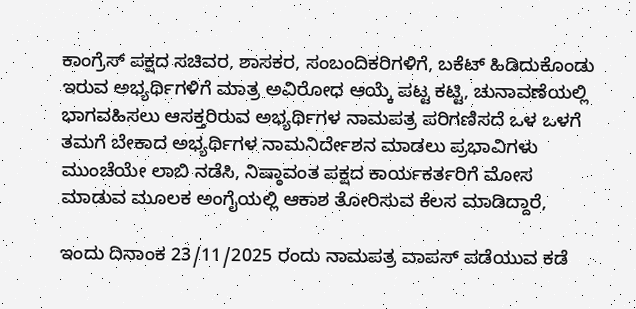ಕಾಂಗ್ರೆಸ್ ಪಕ್ಷದ ಸಚಿವರ, ಶಾಸಕರ, ಸಂಬಂದಿಕರಿಗಳಿಗೆ, ಬಕೆಟ್ ಹಿಡಿದುಕೊಂಡು ಇರುವ ಅಭ್ಯರ್ಥಿಗಳಿಗೆ ಮಾತ್ರ ಅವಿರೋಧ ಆಯ್ಕೆ ಪಟ್ಟ ಕಟ್ಟಿ, ಚುನಾವಣೆಯಲ್ಲಿ ಭಾಗವಹಿಸಲು ಆಸಕ್ತರಿರುವ ಅಭ್ಯರ್ಥಿಗಳ ನಾಮಪತ್ರ ಪರಿಗಣಿಸದೆ ಒಳ ಒಳಗೆ ತಮಗೆ ಬೇಕಾದ ಅಭ್ಯರ್ಥಿಗಳ ನಾಮನಿರ್ದೇಶನ ಮಾಡಲು ಪ್ರಭಾವಿಗಳು ಮುಂಚೆಯೇ ಲಾಬಿ ನಡೆಸಿ, ನಿಷ್ಠಾವಂತ ಪಕ್ಷದ ಕಾರ್ಯಕರ್ತರಿಗೆ ಮೋಸ ಮಾಡುವ ಮೂಲಕ ಅಂಗೈಯಲ್ಲಿ ಆಕಾಶ ತೋರಿಸುವ ಕೆಲಸ ಮಾಡಿದ್ದಾರೆ,

ಇಂದು ದಿನಾಂಕ 23/11/2025 ರಂದು ನಾಮಪತ್ರ ವಾಪಸ್ ಪಡೆಯುವ ಕಡೆ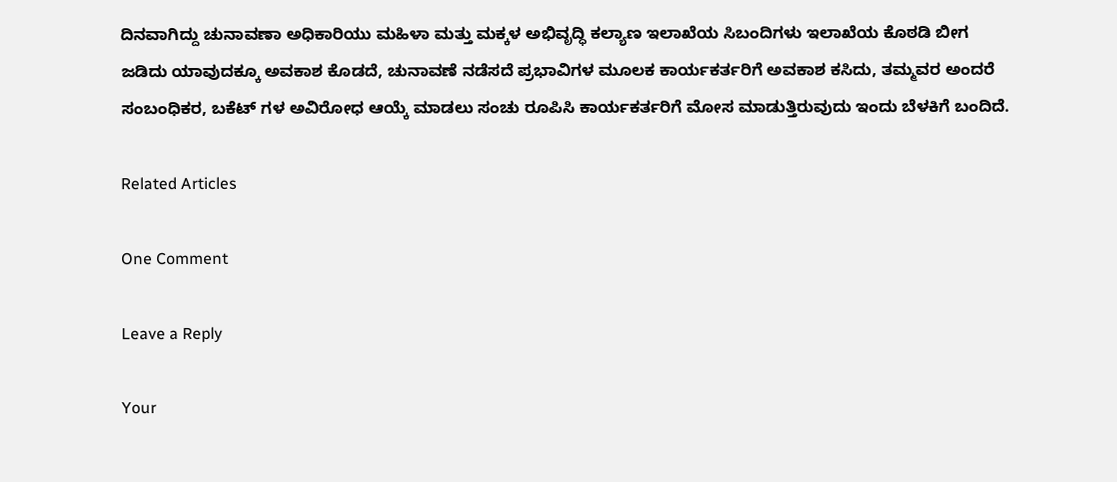ದಿನವಾಗಿದ್ದು ಚುನಾವಣಾ ಅಧಿಕಾರಿಯು ಮಹಿಳಾ ಮತ್ತು ಮಕ್ಕಳ ಅಭಿವೃದ್ಧಿ ಕಲ್ಯಾಣ ಇಲಾಖೆಯ ಸಿಬಂದಿಗಳು ಇಲಾಖೆಯ ಕೊಠಡಿ ಬೀಗ ಜಡಿದು ಯಾವುದಕ್ಕೂ ಅವಕಾಶ ಕೊಡದೆ, ಚುನಾವಣೆ ನಡೆಸದೆ ಪ್ರಭಾವಿಗಳ ಮೂಲಕ ಕಾರ್ಯಕರ್ತರಿಗೆ ಅವಕಾಶ ಕಸಿದು, ತಮ್ಮವರ ಅಂದರೆ ಸಂಬಂಧಿಕರ, ಬಕೆಟ್ ಗಳ ಅವಿರೋಧ ಆಯ್ಕೆ ಮಾಡಲು ಸಂಚು ರೂಪಿಸಿ ಕಾರ್ಯಕರ್ತರಿಗೆ ಮೋಸ ಮಾಡುತ್ತಿರುವುದು ಇಂದು ಬೆಳಕಿಗೆ ಬಂದಿದೆ.

Related Articles

One Comment

Leave a Reply

Your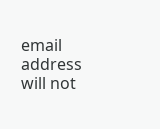email address will not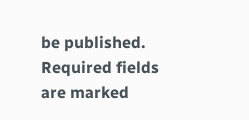be published. Required fields are marked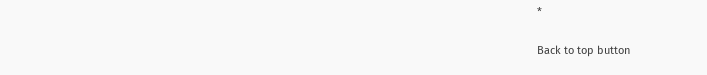*

Back to top button